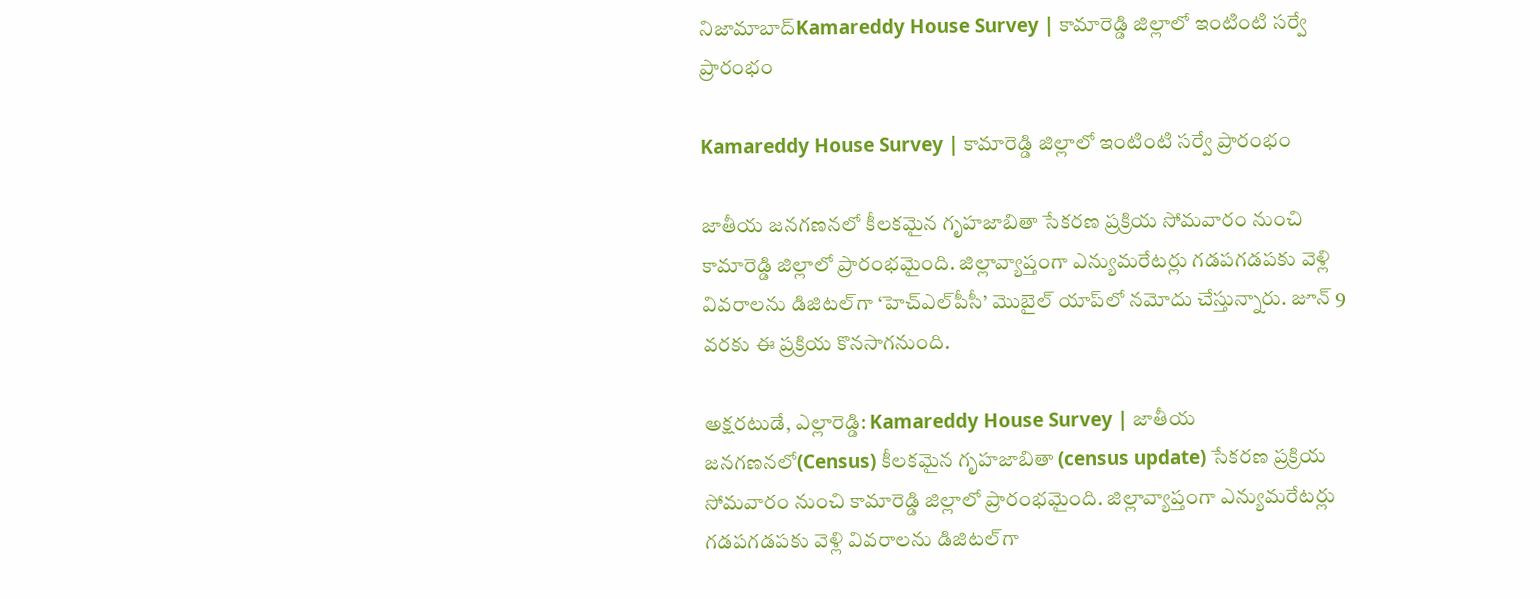నిజామాబాద్Kamareddy House Survey | కామారెడ్డి జిల్లాలో ఇంటింటి సర్వే ప్రారంభం

Kamareddy House Survey | కామారెడ్డి జిల్లాలో ఇంటింటి సర్వే ప్రారంభం

జాతీయ జనగణనలో కీలకమైన గృహజాబితా సేకరణ ప్రక్రియ సోమవారం నుంచి కామారెడ్డి జిల్లాలో ప్రారంభమైంది. జిల్లావ్యాప్తంగా ఎన్యుమరేటర్లు గడపగడపకు వెళ్లి వివరాలను డిజిటల్‌గా ‘హెచ్‌ఎల్‌పీసీ’ మొబైల్ యాప్‌లో నమోదు చేస్తున్నారు. జూన్ 9 వరకు ఈ ప్రక్రియ కొనసాగనుంది.

అక్షరటుడే, ఎల్లారెడ్డి: Kamareddy House Survey | జాతీయ జనగణనలో(Census) కీలకమైన గృహజాబితా (census update) సేకరణ ప్రక్రియ సోమవారం నుంచి కామారెడ్డి జిల్లాలో ప్రారంభమైంది. జిల్లావ్యాప్తంగా ఎన్యుమరేటర్లు గడపగడపకు వెళ్లి వివరాలను డిజిటల్‌గా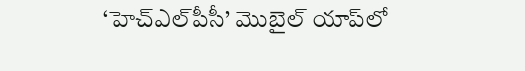‘హెచ్‌ఎల్‌పీసీ’ మొబైల్ యాప్‌లో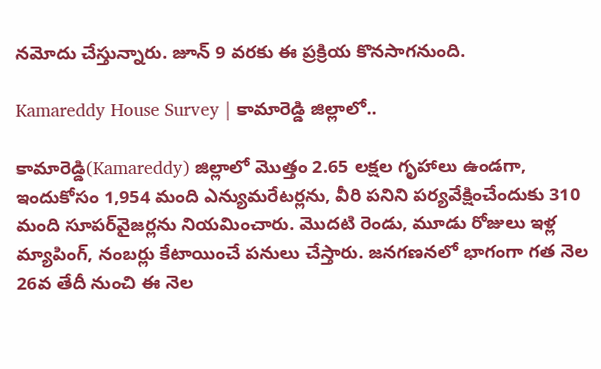నమోదు చేస్తున్నారు. జూన్ 9 వరకు ఈ ప్రక్రియ కొనసాగనుంది.

Kamareddy House Survey | కామారెడ్డి జిల్లాలో..

కామారెడ్డి(Kamareddy) జిల్లాలో మొత్తం 2.65 లక్షల గృహాలు ఉండగా, ఇందుకోసం 1,954 మంది ఎన్యుమరేటర్లను, వీరి పనిని పర్యవేక్షించేందుకు 310 మంది సూపర్‌వైజర్లను నియమించారు. మొదటి రెండు, మూడు రోజులు ఇళ్ల మ్యాపింగ్, నంబర్లు కేటాయించే పనులు చేస్తారు. జనగణనలో భాగంగా గత నెల 26వ తేదీ నుంచి ఈ నెల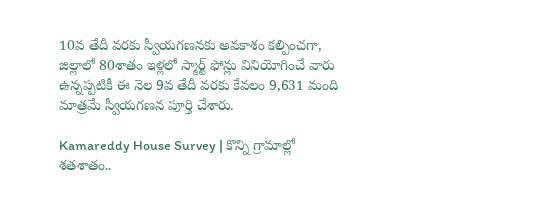10వ తేదీ వరకు స్వీయగణనకు అవకాశం కల్పించగా, జిల్లాలో 80శాతం ఇళ్లలో స్మార్ట్ ఫోన్లు వినియోగించే వారు ఉన్నప్పటికీ ఈ నెల 9వ తేదీ వరకు కేవలం 9,631 మంది మాత్రమే స్వీయగణన పూర్తి చేశారు.

Kamareddy House Survey | కొన్ని గ్రామాల్లో శతశాతం..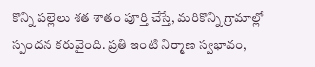కొన్ని పల్లెలు శత శాతం పూర్తి చేస్తే, మరికొన్ని గ్రామాల్లో స్పందన కరువైంది. ప్రతి ఇంటి నిర్మాణ స్వభావం,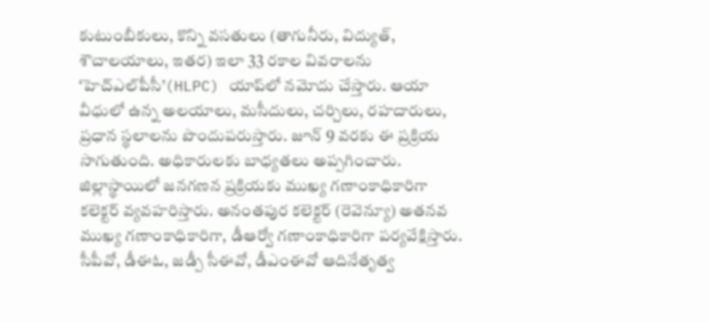కుటుంబీకులు, కొన్ని వసతులు (తాగునీరు, విద్యుత్, శౌచాలయాలు, ఇతర) ఇలా 33 రకాల వివరాలను ‘హెచ్‌ఎల్‌పీసీ’(HLPC) యాప్‌లో నమోదు చేస్తారు. ఆయా వీధులో ఉన్న అలయాలు, మసీదులు, చర్చిలు, రహదారులు, ప్రధాన స్థలాలను పొందుపరుస్తారు. జూన్ 9 వరకు ఈ ప్రక్రియ సాగుతుంది. అధికారులకు బాధ్యతలు అప్పగించారు. జిల్లాస్థాయిలో జనగణన ప్రక్రియకు ముఖ్య గణాంకాధికారిగా కలెక్టర్ వ్యవహరిస్తారు. అనంతపుర కలెక్టర్ (రెవెన్యూ) అతనవ ముఖ్య గణాంకాధికారిగా, డీఆర్వో గణాంకాధికారిగా పర్యవేక్షిస్తారు. సీపీవో, డీఈఓ, జడ్పీ సీఈవో, డీఎంఈవో ఆదినేతృత్వ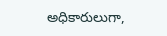అధికారులుగా,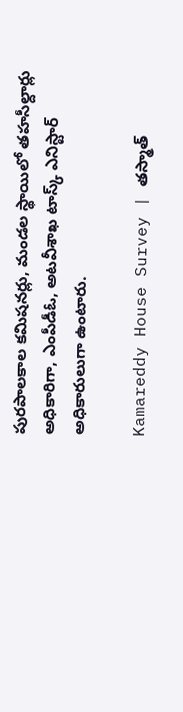పురపాలకాల కమిషనర్లు, మండల స్థాయిలో తహసీల్దార్లు అధికారిగా, ఎంపీడీఓ, అటవీశాఖ టాస్క్ ఎనిస్టార్ అధికారులుగా ఉంటారు.

Kamareddy House Survey | తస్మాత్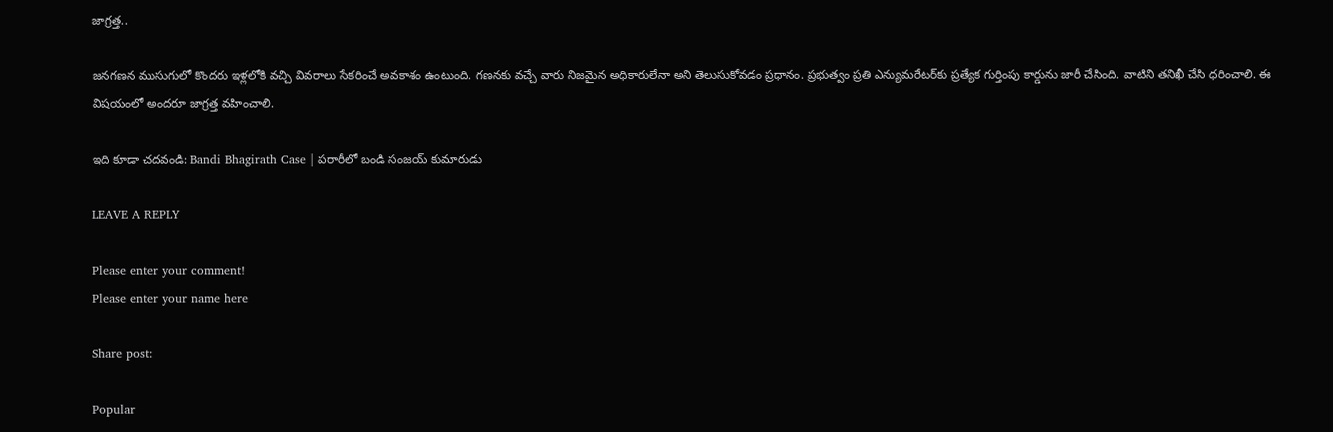జాగ్రత్త..

జనగణన ముసుగులో కొందరు ఇళ్లలోకి వచ్చి వివరాలు సేకరించే అవకాశం ఉంటుంది. గణనకు వచ్చే వారు నిజమైన అధికారులేనా అని తెలుసుకోవడం ప్రధానం. ప్రభుత్వం ప్రతి ఎన్యుమరేటర్‌కు ప్రత్యేక గుర్తింపు కార్డును జారీ చేసింది. వాటిని తనిఖీ చేసి ధరించాలి. ఈ విషయంలో అందరూ జాగ్రత్త వహించాలి.

ఇది కూడా చదవండి: Bandi Bhagirath Case | పరారీలో బండి సంజయ్ కుమారుడు

LEAVE A REPLY

Please enter your comment!
Please enter your name here

Share post:

Popular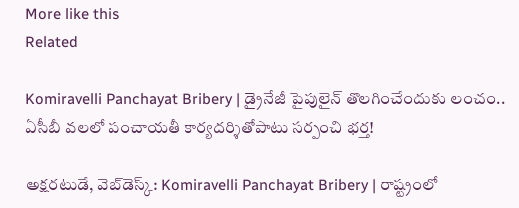More like this
Related

Komiravelli Panchayat Bribery | డ్రైనేజీ పైపులైన్ తొలగించేందుకు లంచం.. ఏసీబీ వలలో పంచాయతీ కార్యదర్శితోపాటు సర్పంచి భర్త!

అక్షరటుడే, వెబ్‌డెస్క్‌: Komiravelli Panchayat Bribery | రాష్ట్రంలో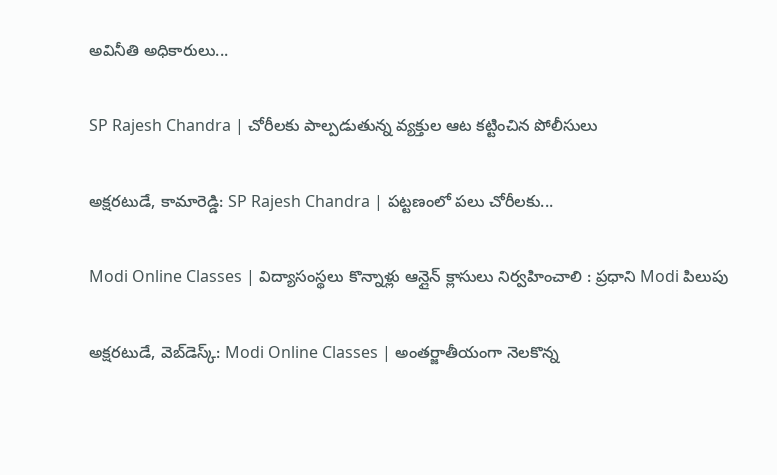అవినీతి అధికారులు...

SP Rajesh Chandra | చోరీలకు పాల్పడుతున్న వ్యక్తుల ఆట కట్టించిన పోలీసులు

అక్షరటుడే, కామారెడ్డి: SP Rajesh Chandra | పట్టణంలో పలు చోరీలకు...

Modi Online Classes | విద్యాసంస్థలు కొన్నాళ్లు ఆన్లైన్ క్లాసులు నిర్వహించాలి : ప్రధాని Modi పిలుపు

అక్షరటుడే, వెబ్‌డెస్క్‌: Modi Online Classes | అంతర్జాతీయంగా నెలకొన్న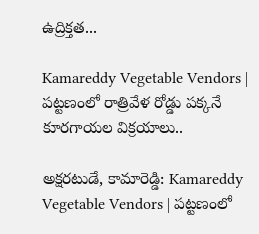ఉద్రిక్తత...

Kamareddy Vegetable Vendors | పట్టణంలో రాత్రివేళ రోడ్డు పక్కనే కూరగాయల విక్రయాలు..

అక్షరటుడే, కామారెడ్డి: Kamareddy Vegetable Vendors | పట్టణంలో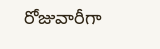రోజువారీగా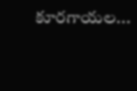కూరగాయల...